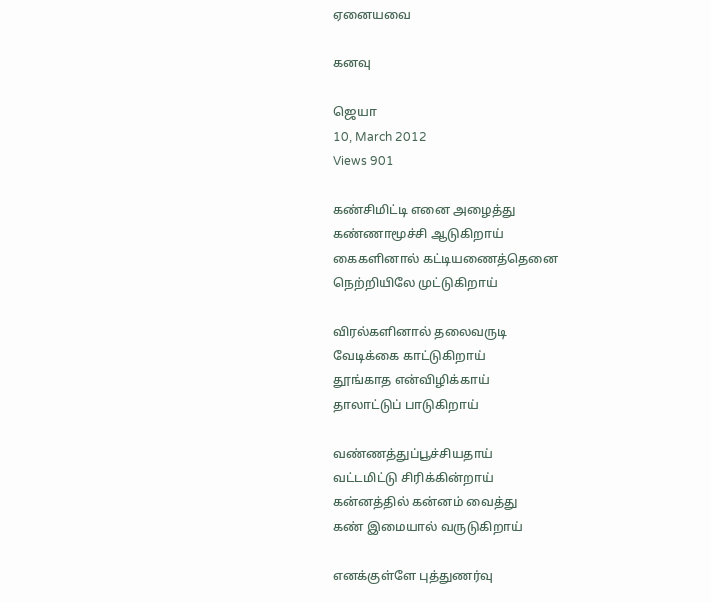ஏனையவை

கனவு

ஜெயா
10, March 2012
Views 901

கண்சிமிட்டி எனை அழைத்து
கண்ணாமூச்சி ஆடுகிறாய்
கைகளினால் கட்டியணைத்தெனை
நெற்றியிலே முட்டுகிறாய்

விரல்களினால் தலைவருடி
வேடிக்கை காட்டுகிறாய்
தூங்காத என்விழிக்காய்
தாலாட்டுப் பாடுகிறாய்

வண்ணத்துப்பூச்சியதாய்
வட்டமிட்டு சிரிக்கின்றாய்
கன்னத்தில் கன்னம் வைத்து
கண் இமையால் வருடுகிறாய்

எனக்குள்ளே புத்துணர்வு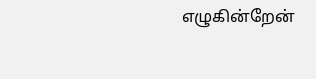எழுகின்றேன்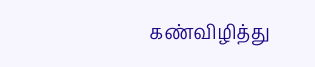கண்விழித்து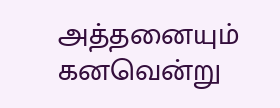அத்தனையும் கனவென்று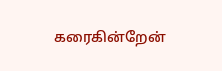கரைகின்றேன்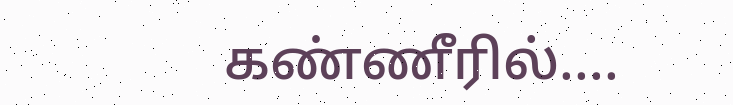கண்ணீரில்....